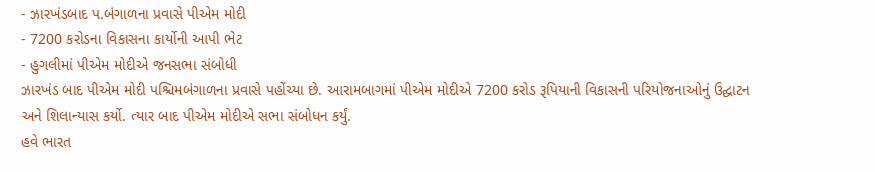- ઝારખંડબાદ પ.બંગાળના પ્રવાસે પીએમ મોદી
- 7200 કરોડના વિકાસના કાર્યોની આપી ભેટ
- હુગલીમાં પીએમ મોદીએ જનસભા સંબોધી
ઝારખંડ બાદ પીએમ મોદી પશ્ચિમબંગાળના પ્રવાસે પહોંચ્યા છે. આરામબાગમાં પીએમ મોદીએ 7200 કરોડ રૂપિયાની વિકાસની પરિયોજનાઓનું ઉદ્ઘાટન અને શિલાન્યાસ કર્યો. ત્યાર બાદ પીએમ મોદીએ સભા સંબોધન કર્યું.
હવે ભારત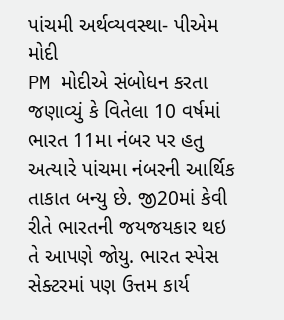પાંચમી અર્થવ્યવસ્થા- પીએમ મોદી
PM મોદીએ સંબોધન કરતા જણાવ્યું કે વિતેલા 10 વર્ષમાં ભારત 11મા નંબર પર હતુ અત્યારે પાંચમા નંબરની આર્થિક તાકાત બન્યુ છે. જી20માં કેવી રીતે ભારતની જયજયકાર થઇ તે આપણે જોયુ. ભારત સ્પેસ સેક્ટરમાં પણ ઉત્તમ કાર્ય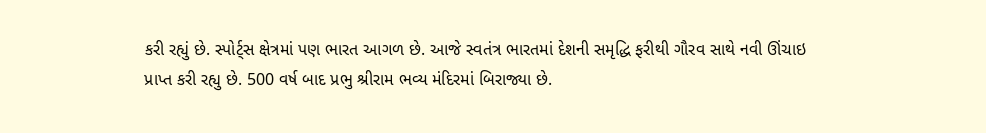કરી રહ્યું છે. સ્પોર્ટ્સ ક્ષેત્રમાં પણ ભારત આગળ છે. આજે સ્વતંત્ર ભારતમાં દેશની સમૃદ્ધિ ફરીથી ગૌરવ સાથે નવી ઊંચાઇ પ્રાપ્ત કરી રહ્યુ છે. 500 વર્ષ બાદ પ્રભુ શ્રીરામ ભવ્ય મંદિરમાં બિરાજ્યા છે.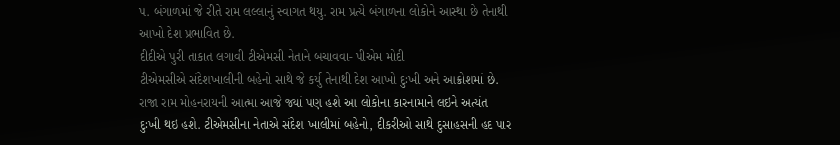પ. બંગાળમાં જે રીતે રામ લલ્લાનું સ્વાગત થયુ. રામ પ્રત્યે બંગાળના લોકોને આસ્થા છે તેનાથી આખો દેશ પ્રભાવિત છે.
દીદીએ પુરી તાકાત લગાવી ટીએમસી નેતાને બચાવવા- પીએમ મોદી
ટીએમસીએ સંદેશખાલીની બહેનો સાથે જે કર્યુ તેનાથી દેશ આખો દુઃખી અને આક્રોશમાં છે. રાજા રામ મોહનરાયની આત્મા આજે જ્યાં પણ હશે આ લોકોના કારનામાને લઇને અત્યંત દુઃખી થઇ હશે. ટીએમસીના નેતાએ સંદેશ ખાલીમાં બહેનો, દીકરીઓ સાથે દુસાહસની હદ પાર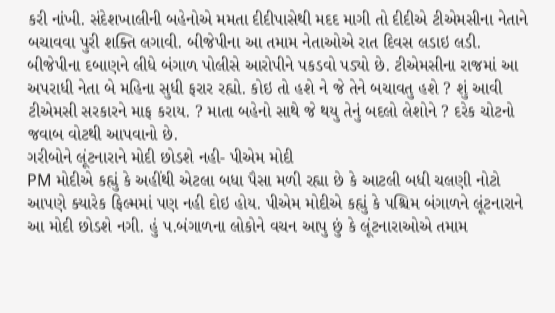કરી નાંખી. સંદેશખાલીની બહેનોએ મમતા દીદીપાસેથી મદદ માગી તો દીદીએ ટીએમસીના નેતાને બચાવવા પુરી શક્તિ લગાવી. બીજેપીના આ તમામ નેતાઓએ રાત દિવસ લડાઇ લડી. બીજેપીના દબાણને લીધે બંગાળ પોલીસે આરોપીને પકડવો પડ્યો છે. ટીએમસીના રાજમાં આ અપરાધી નેતા બે મહિના સુધી ફરાર રહ્યો. કોઇ તો હશે ને જે તેને બચાવતુ હશે ? શું આવી ટીએમસી સરકારને માફ કરાય. ? માતા બહેનો સાથે જે થયુ તેનું બદલો લેશોને ? દરેક ચોટનો જવાબ વોટથી આપવાનો છે.
ગરીબોને લૂંટનારાને મોદી છોડશે નહી- પીએમ મોદી
PM મોદીએ કહ્યું કે અહીંથી એટલા બધા પૈસા મળી રહ્યા છે કે આટલી બધી ચલણી નોટો આપણે ક્યારેક ફિલ્મમાં પણ નહી દોઇ હોય. પીએમ મોદીએ કહ્યું કે પશ્ચિમ બંગાળને લૂંટનારાને આ મોદી છોડશે નગી. હું પ.બંગાળના લોકોને વચન આપુ છું કે લૂંટનારાઓએ તમામ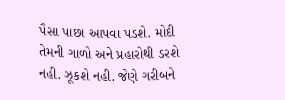પૈસા પાછા આપવા પડશે. મોદી તેમની ગાળો અને પ્રહારોથી ડરશે નહી. ઝૂકશે નહી. જેણે ગરીબને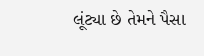લૂંટ્યા છે તેમને પૈસા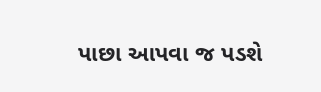પાછા આપવા જ પડશે